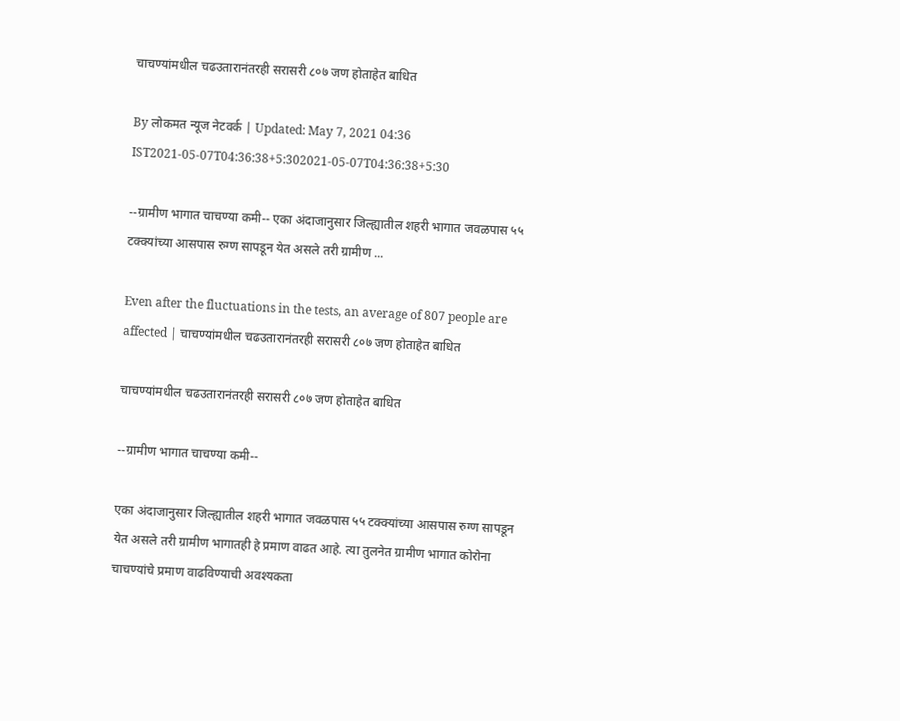चाचण्यांमधील चढउतारानंतरही सरासरी ८०७ जण होताहेत बाधित

By लोकमत न्यूज नेटवर्क | Updated: May 7, 2021 04:36 IST2021-05-07T04:36:38+5:302021-05-07T04:36:38+5:30

--ग्रामीण भागात चाचण्या कमी-- एका अंदाजानुसार जिल्ह्यातील शहरी भागात जवळपास ५५ टक्क्यांच्या आसपास रुग्ण सापडून येत असले तरी ग्रामीण ...

Even after the fluctuations in the tests, an average of 807 people are affected | चाचण्यांमधील चढउतारानंतरही सरासरी ८०७ जण होताहेत बाधित

चाचण्यांमधील चढउतारानंतरही सरासरी ८०७ जण होताहेत बाधित

--ग्रामीण भागात चाचण्या कमी--

एका अंदाजानुसार जिल्ह्यातील शहरी भागात जवळपास ५५ टक्क्यांच्या आसपास रुग्ण सापडून येत असले तरी ग्रामीण भागातही हे प्रमाण वाढत आहे. त्या तुलनेत ग्रामीण भागात कोरोना चाचण्यांचे प्रमाण वाढविण्याची अवश्यकता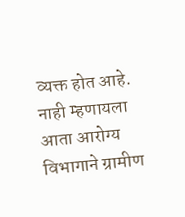व्यक्त होत आहे. नाही म्हणायला आता आरोग्य विभागाने ग्रामीण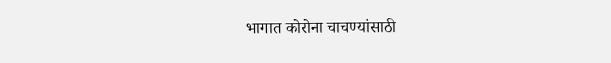भागात कोरोना चाचण्यांसाठी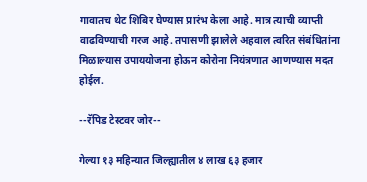गावातच थेट शिबिर घेण्यास प्रारंभ केला आहे. मात्र त्याची व्याप्ती वाढविण्याची गरज आहे. तपासणी झालेले अहवाल त्वरित संबंधितांना मिळाल्यास उपाययोजना होऊन कोरोना नियंत्रणात आणण्यास मदत होईल.

--रॅपिड टेस्टवर जोर--

गेल्या १३ महिन्यात जिल्ह्यातील ४ लाख ६३ हजार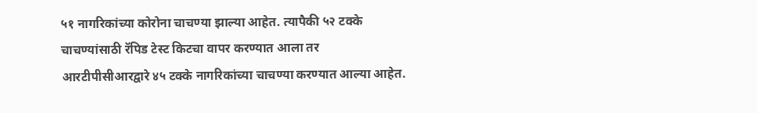५१ नागरिकांच्या कोरोना चाचण्या झाल्या आहेत. त्यापैकी ५२ टक्के चाचण्यांसाठी रॅपिड टेस्ट किटचा वापर करण्यात आला तर आरटीपीसीआरद्वारे ४५ टक्के नागरिकांच्या चाचण्या करण्यात आल्या आहेत.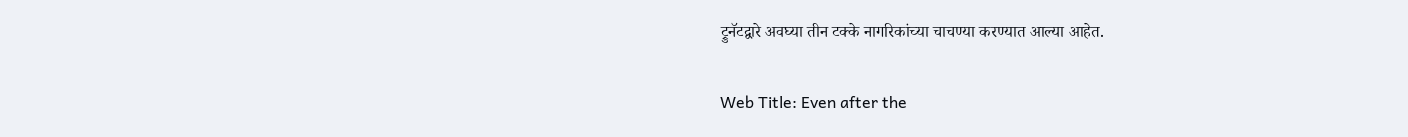ट्रुनॅटद्वारे अवघ्या तीन टक्के नागरिकांच्या चाचण्या करण्यात आल्या आहेत.

Web Title: Even after the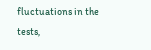fluctuations in the tests,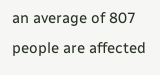an average of 807 people are affected